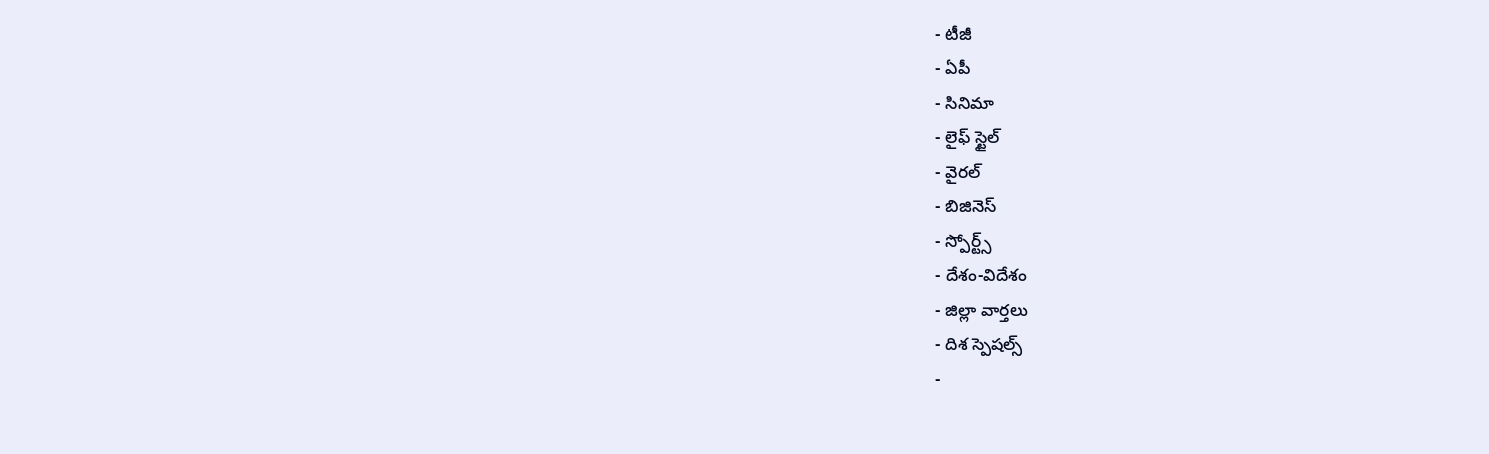- టీజీ
- ఏపీ
- సినిమా
- లైఫ్ స్టైల్
- వైరల్
- బిజినెస్
- స్పోర్ట్స్
- దేశం-విదేశం
- జిల్లా వార్తలు
- దిశ స్పెషల్స్
-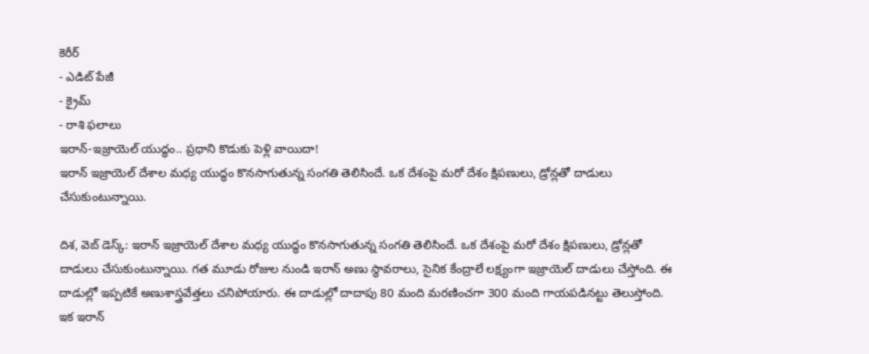కెరీర్
- ఎడిట్ పేజీ
- క్రైమ్
- రాశి ఫలాలు
ఇరాన్-ఇజ్రాయెల్ యుద్ధం.. ప్రధాని కొడుకు పెళ్లి వాయిదా!
ఇరాన్ ఇజ్రాయెల్ దేశాల మధ్య యుద్ధం కొనసాగుతున్న సంగతి తెలిసిందే. ఒక దేశంపై మరో దేశం క్షిపణులు, డ్రోన్లతో దాడులు చేసుకుంటున్నాయి.

దిశ, వెబ్ డెస్క్: ఇరాన్ ఇజ్రాయెల్ దేశాల మధ్య యుద్ధం కొనసాగుతున్న సంగతి తెలిసిందే. ఒక దేశంపై మరో దేశం క్షిపణులు, డ్రోన్లతో దాడులు చేసుకుంటున్నాయి. గత మూడు రోజుల నుండి ఇరాన్ అణు స్థావరాలు, సైనిక కేంద్రాలే లక్ష్యంగా ఇజ్రాయెల్ దాడులు చేస్తోంది. ఈ దాడుల్లో ఇప్పటికే అణుశాస్త్రవేత్తలు చనిపోయారు. ఈ దాడుల్లో దాదాపు 80 మంది మరణించగా 300 మంది గాయపడినట్టు తెలుస్తోంది. ఇక ఇరాన్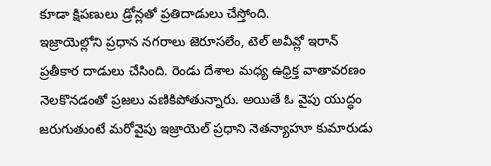కూడా క్షిపణులు డ్రోన్లతో ప్రతిదాడులు చేస్తోంది.
ఇజ్రాయెల్లోని ప్రధాన నగరాలు జెరూసలేం, టెల్ అవీవ్లో ఇరాన్ ప్రతీకార దాడులు చేసింది. రెండు దేశాల మధ్య ఉధ్రిక్త వాతావరణం నెలకొనడంతో ప్రజలు వణికిపోతున్నారు. అయితే ఓ వైపు యుద్ధం జరుగుతుంటే మరోవైపు ఇజ్రాయెల్ ప్రధాని నెతన్యాహూ కుమారుడు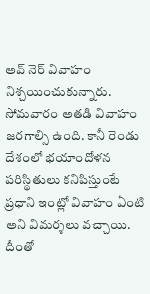అవ్ నెర్ వివాహం నిశ్చయించుకున్నారు. సోమవారం అతడి వివాహం జరగాల్సి ఉంది. కానీ రెండు దేశంలో భయాందోళన పరిస్థితులు కనిపిస్తుంటే ప్రధాని ఇంట్లో వివాహం ఏంటి అని విమర్శలు వచ్చాయి. దీంతో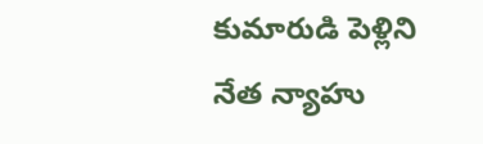కుమారుడి పెళ్లిని నేత న్యాహు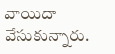వాయిదా వేసుకున్నారు.